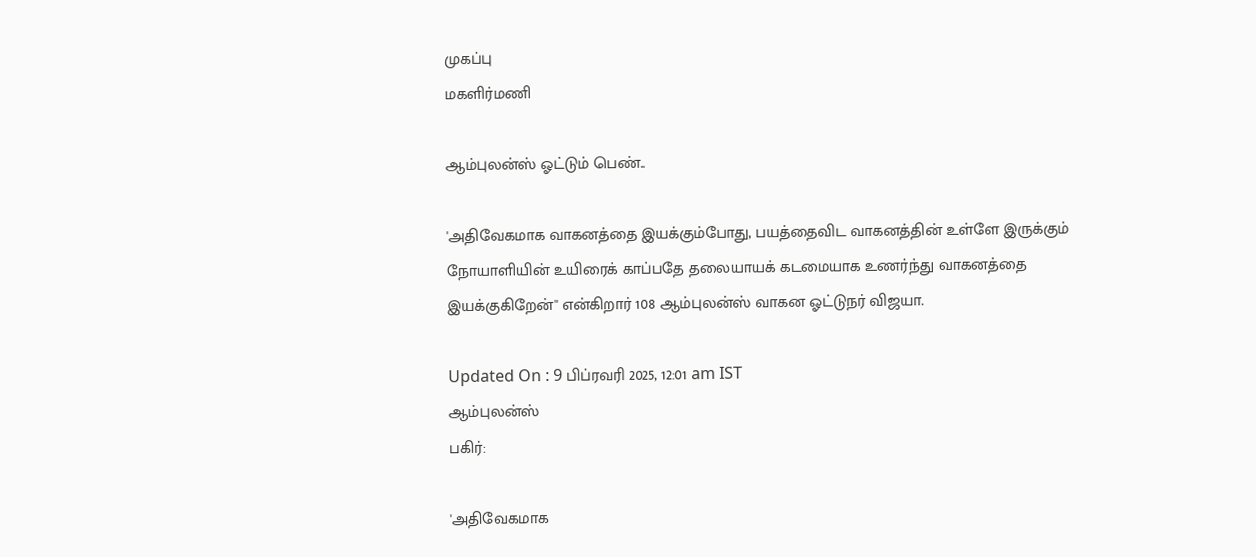முகப்பு
மகளிர்மணி

ஆம்புலன்ஸ் ஓட்டும் பெண்..

'அதிவேகமாக வாகனத்தை இயக்கும்போது, பயத்தைவிட வாகனத்தின் உள்ளே இருக்கும் நோயாளியின் உயிரைக் காப்பதே தலையாயக் கடமையாக உணர்ந்து வாகனத்தை இயக்குகிறேன்'' என்கிறார் 108 ஆம்புலன்ஸ் வாகன ஓட்டுநர் விஜயா.

Updated On : 9 பிப்ரவரி 2025, 12:01 am IST
ஆம்புலன்ஸ்
பகிர்:

'அதிவேகமாக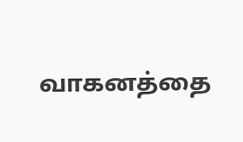வாகனத்தை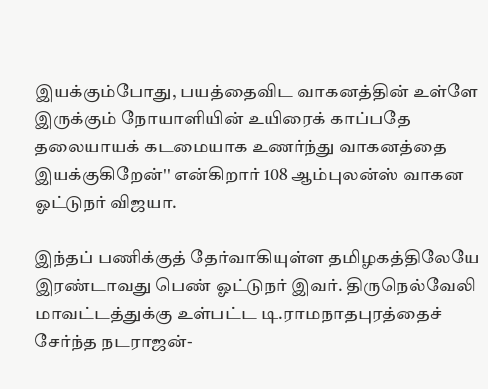இயக்கும்போது, பயத்தைவிட வாகனத்தின் உள்ளே இருக்கும் நோயாளியின் உயிரைக் காப்பதே தலையாயக் கடமையாக உணர்ந்து வாகனத்தை இயக்குகிறேன்'' என்கிறார் 108 ஆம்புலன்ஸ் வாகன ஓட்டுநர் விஜயா.

இந்தப் பணிக்குத் தேர்வாகியுள்ள தமிழகத்திலேயே இரண்டாவது பெண் ஓட்டுநர் இவர். திருநெல்வேலி மாவட்டத்துக்கு உள்பட்ட டி.ராமநாதபுரத்தைச் சேர்ந்த நடராஜன்-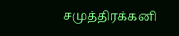சமுத்திரக்கனி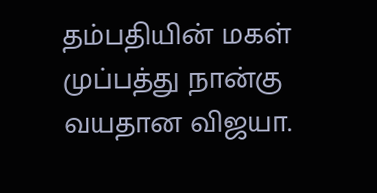தம்பதியின் மகள் முப்பத்து நான்கு வயதான விஜயா.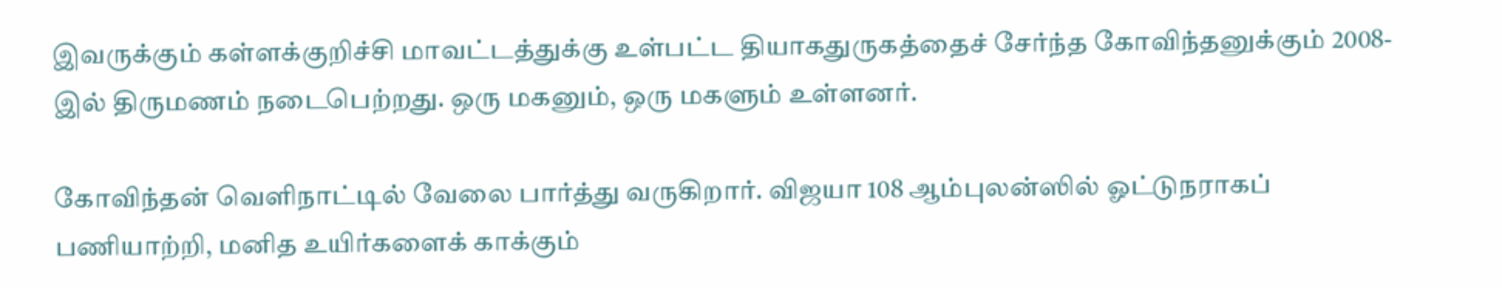இவருக்கும் கள்ளக்குறிச்சி மாவட்டத்துக்கு உள்பட்ட தியாகதுருகத்தைச் சேர்ந்த கோவிந்தனுக்கும் 2008-இல் திருமணம் நடைபெற்றது. ஒரு மகனும், ஒரு மகளும் உள்ளனர்.

கோவிந்தன் வெளிநாட்டில் வேலை பார்த்து வருகிறார். விஜயா 108 ஆம்புலன்ஸில் ஓட்டுநராகப் பணியாற்றி, மனித உயிர்களைக் காக்கும்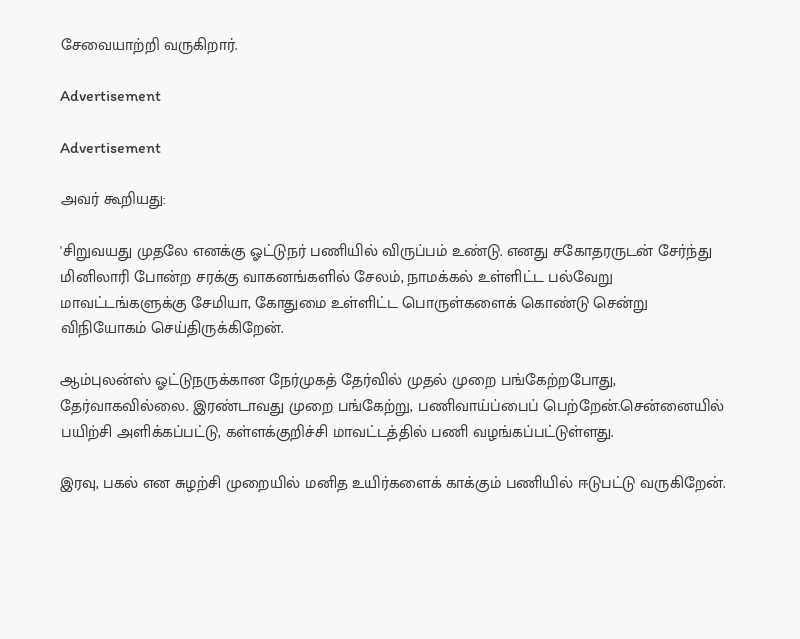சேவையாற்றி வருகிறார்.

Advertisement

Advertisement

அவர் கூறியது:

'சிறுவயது முதலே எனக்கு ஓட்டுநர் பணியில் விருப்பம் உண்டு. எனது சகோதரருடன் சேர்ந்து மினிலாரி போன்ற சரக்கு வாகனங்களில் சேலம், நாமக்கல் உள்ளிட்ட பல்வேறு மாவட்டங்களுக்கு சேமியா, கோதுமை உள்ளிட்ட பொருள்களைக் கொண்டு சென்று விநியோகம் செய்திருக்கிறேன்.

ஆம்புலன்ஸ் ஓட்டுநருக்கான நேர்முகத் தேர்வில் முதல் முறை பங்கேற்றபோது, தேர்வாகவில்லை. இரண்டாவது முறை பங்கேற்று, பணிவாய்ப்பைப் பெற்றேன்.சென்னையில் பயிற்சி அளிக்கப்பட்டு, கள்ளக்குறிச்சி மாவட்டத்தில் பணி வழங்கப்பட்டுள்ளது.

இரவு, பகல் என சுழற்சி முறையில் மனித உயிர்களைக் காக்கும் பணியில் ஈடுபட்டு வருகிறேன்.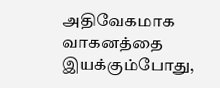அதிவேகமாக வாகனத்தை இயக்கும்போது,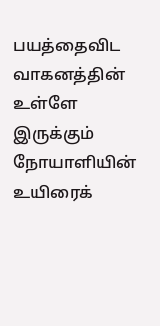பயத்தைவிட வாகனத்தின் உள்ளே இருக்கும் நோயாளியின் உயிரைக்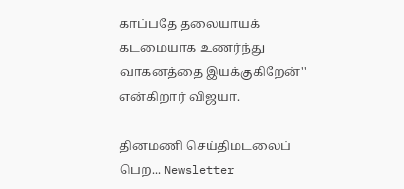காப்பதே தலையாயக் கடமையாக உணர்ந்து வாகனத்தை இயக்குகிறேன்'' என்கிறார் விஜயா.

தினமணி செய்திமடலைப் பெற... Newsletter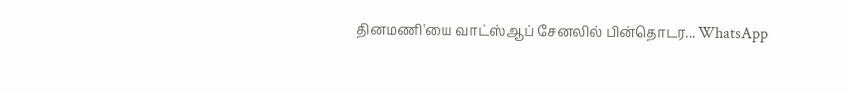தினமணி'யை வாட்ஸ்ஆப் சேனலில் பின்தொடர... WhatsApp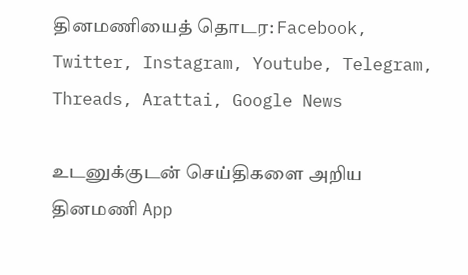தினமணியைத் தொடர: Facebook, Twitter, Instagram, Youtube, Telegram, Threads, Arattai, Google News

உடனுக்குடன் செய்திகளை அறிய தினமணி App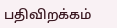பதிவிறக்கம்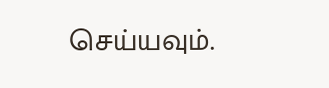செய்யவும்.